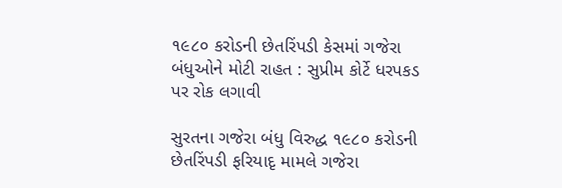૧૯૮૦ કરોડની છેતરિંપડી કેસમાં ગજેરા બંધુઓને મોટી રાહત : સુપ્રીમ કોર્ટે ધરપકડ પર રોક લગાવી

સુરતના ગજેરા બંધુ વિરુદ્ધ ૧૯૮૦ કરોડની છેતરિંપડી ફરિયાદૃ મામલે ગજેરા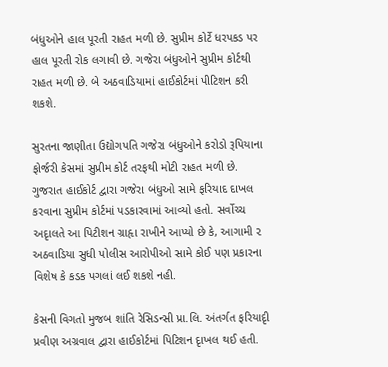બંધુઓને હાલ પૂરતી રાહત મળી છે. સુપ્રીમ કોર્ટે ધરપકડ પર હાલ પૂરતી રોક લગાવી છે. ગજેરા બંધુઓને સુપ્રીમ કોર્ટથી રાહત મળી છે. બે અઠવાડિયામાં હાઈકોર્ટમાં પીટિશન કરી શકશે.

સુરતના જાણીતા ઉદ્યોગપતિ ગજેરા બંધુઓને કરોડો રૂપિયાના ફોર્જરી કેસમાં સુપ્રીમ કોર્ટ તરફથી મોટી રાહત મળી છે. ગુજરાત હાઈકોર્ટ દ્વારા ગજેરા બંધુઓ સામે ફરિયાદ દાખલ કરવાના સુપ્રીમ કોર્ટમાં પડકારવામાં આવ્યો હતો. સર્વોચ્ચ અદૃાલતે આ પિટીશન ગ્રાહૃા રાખીને આપ્યો છે કે, આગામી ૨ અઠવાડિયા સુધી પોલીસ આરોપીઓ સામે કોઈ પણ પ્રકારના વિશેષ કે કડક પગલાં લઈ શકશે નહી.

કેસની વિગતો મુજબ શાંતિ રેસિડન્સી પ્રા.લિ. અંતર્ગત ફરિયાદૃી પ્રવીણ અગ્રવાલ દ્વારા હાઈકોર્ટમાં પિટિશન દૃાખલ થઈ હતી.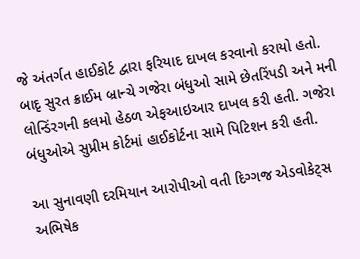જે અંતર્ગત હાઈકોર્ટ દ્વારા ફરિયાદ દાખલ કરવાનો કરાયો હતો. બાદૃ સુરત ક્રાઈમ બ્રાન્ચે ગજેરા બંધુઓ સામે છેતરિંપડી અને મની લોન્ડિંરગની કલમો હેઠળ એફઆઇઆર દાખલ કરી હતી. ગજેરા બંધુઓએ સુપ્રીમ કોર્ટમાં હાઈકોર્ટના સામે પિટિશન કરી હતી.

આ સુનાવણી દરમિયાન આરોપીઓ વતી દિગ્ગજ એડવોકેટ્સ અભિષેક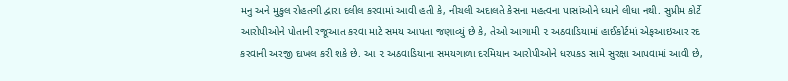મનુ અને મુકુલ રોહતગી દ્વારા દલીલ કરવામાં આવી હતી કે, નીચલી અદાલતે કેસના મહત્વના પાસાંઓને ધ્યાને લીધા નથી. સુપ્રીમ કોર્ટે આરોપીઓને પોતાની રજૂઆત કરવા માટે સમય આપતા જણાવ્યું છે કે, તેઓ આગામી ૨ અઠવાડિયામાં હાઈકોર્ટમાં એફઆઇઆર રદ કરવાની અરજી દાખલ કરી શકે છે. આ ૨ અઠવાડિયાના સમયગાળા દરમિયાન આરોપીઓને ધરપકડ સામે સુરક્ષા આપવામાં આવી છે,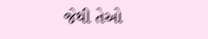જેથી તેઓ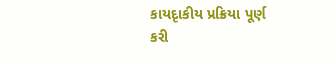કાયદૃાકીય પ્રક્રિયા પૂર્ણ કરી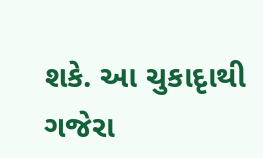શકે. આ ચુકાદૃાથી ગજેરા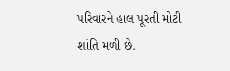પરિવારને હાલ પૂરતી મોટી શાંતિ મળી છે.